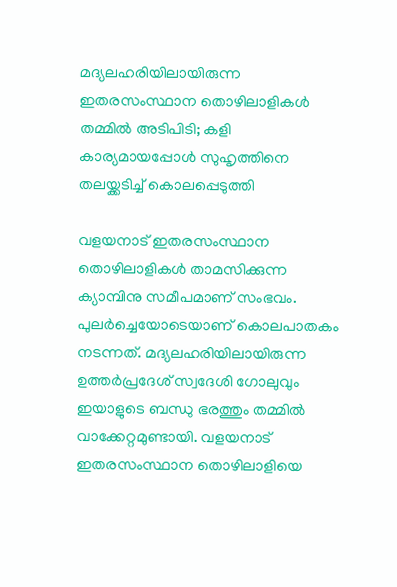മദ്യലഹരിയിലായിരുന്ന ഇതരസംസ്ഥാന തൊഴിലാളികൾ തമ്മിൽ അടിപിടി; കളി കാര്യമായപ്പോൾ സുഹൃത്തിനെ തലയ്ക്കടിച്ച് കൊലപ്പെടുത്തി

വളയനാട് ഇതരസംസ്ഥാന തൊഴിലാളികൾ താമസിക്കുന്ന ക്യാമ്പിനു സമീപമാണ് സംഭവം. പുലർച്ചെയോടെയാണ് കൊലപാതകം നടന്നത്. മദ്യലഹരിയിലായിരുന്ന ഉത്തർപ്രദേശ് സ്വദേശി ഗോലുവും ഇയാളുടെ ബന്ധു ഭരത്തും തമ്മിൽ വാക്കേറ്റമുണ്ടായി. വളയനാട് ഇതരസംസ്ഥാന തൊഴിലാളിയെ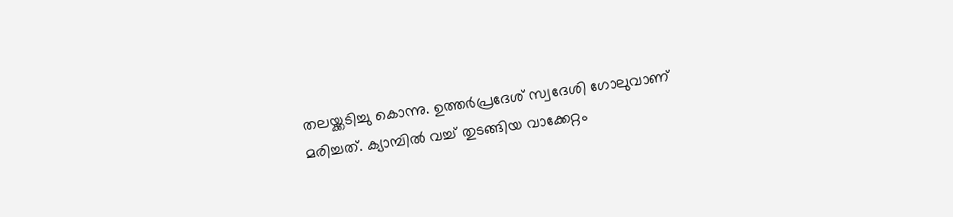തലയ്ക്കടിച്ചു കൊന്നു. ഉത്തർപ്രദേശ് സ്വദേശി ഗോലുവാണ് മരിച്ചത്. ക്യാമ്പിൽ വച്ച് തുടങ്ങിയ വാക്കേറ്റം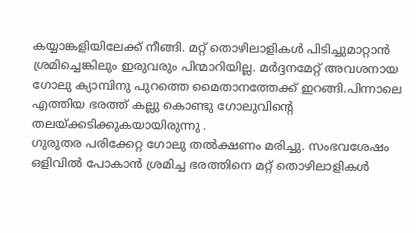കയ്യാങ്കളിയിലേക്ക് നീങ്ങി. മറ്റ് തൊഴിലാളികൾ പിടിച്ചുമാറ്റാൻ ശ്രമിച്ചെങ്കിലും ഇരുവരും പിന്മാറിയില്ല. മർദ്ദനമേറ്റ് അവശനായ ഗോലു ക്യാമ്പിനു പുറത്തെ മൈതാനത്തേക്ക് ഇറങ്ങി.പിന്നാലെ എത്തിയ ഭരത്ത് കല്ലു കൊണ്ടു ഗോലുവിന്റെ തലയ്ക്കടിക്കുകയായിരുന്നു .
ഗുരുതര പരിക്കേറ്റ ഗോലു തൽക്ഷണം മരിച്ചു. സംഭവശേഷം ഒളിവിൽ പോകാൻ ശ്രമിച്ച ഭരത്തിനെ മറ്റ് തൊഴിലാളികൾ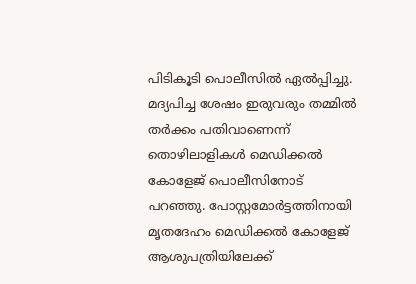പിടികൂടി പൊലീസിൽ ഏൽപ്പിച്ചു. മദ്യപിച്ച ശേഷം ഇരുവരും തമ്മിൽ തർക്കം പതിവാണെന്ന് തൊഴിലാളികൾ മെഡിക്കൽ കോളേജ് പൊലീസിനോട് പറഞ്ഞു. പോസ്റ്റമോർട്ടത്തിനായി മൃതദേഹം മെഡിക്കൽ കോളേജ് ആശുപത്രിയിലേക്ക്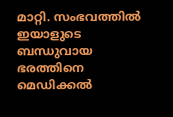മാറ്റി. സംഭവത്തിൽ ഇയാളുടെ ബന്ധുവായ ഭരത്തിനെ മെഡിക്കൽ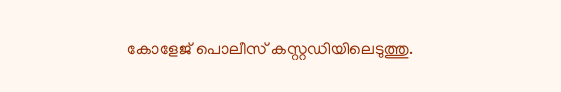കോളേജ് പൊലീസ് കസ്റ്റഡിയിലെടുത്തു.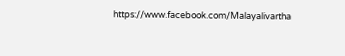https://www.facebook.com/Malayalivartha